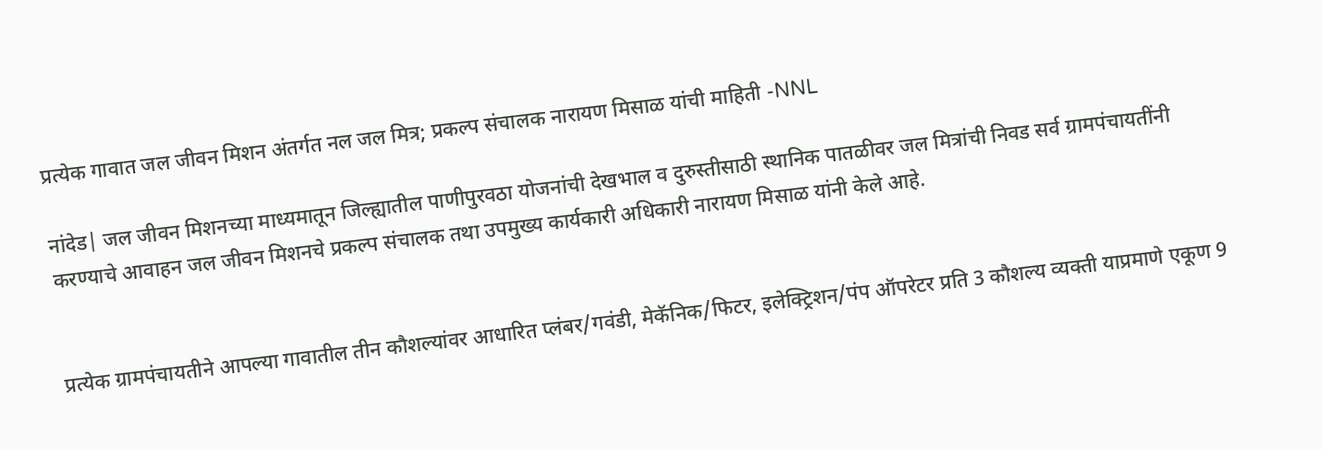प्रत्येक गावात जल जीवन मिशन अंतर्गत नल जल मित्र; प्रकल्प संचालक नारायण मिसाळ यांची माहिती -NNL

नांदेड| जल जीवन मिशनच्या माध्यमातून जिल्ह्यातील पाणीपुरवठा योजनांची देखभाल व दुरुस्तीसाठी स्थानिक पातळीवर जल मित्रांची निवड सर्व ग्रामपंचायतींनी करण्याचे आवाहन जल जीवन मिशनचे प्रकल्प संचालक तथा उपमुख्य कार्यकारी अधिकारी नारायण मिसाळ यांनी केले आहे.


प्रत्येक ग्रामपंचायतीने आपल्या गावातील तीन कौशल्यांवर आधारित प्लंबर/गवंडी, मेकॅनिक/फिटर, इलेक्ट्रिशन/पंप ऑपरेटर प्रति 3 कौशल्य व्यक्ती याप्रमाणे एकूण 9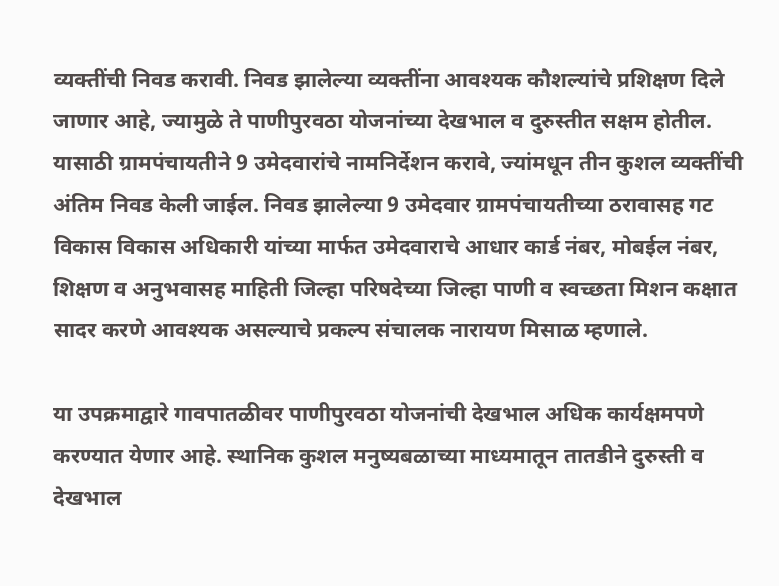व्यक्तींची निवड करावी. निवड झालेल्या व्यक्तींना आवश्यक कौशल्यांचे प्रशिक्षण दिले जाणार आहे, ज्यामुळे ते पाणीपुरवठा योजनांच्या देखभाल व दुरुस्तीत सक्षम होतील. यासाठी ग्रामपंचायतीने 9 उमेदवारांचे नामनिर्देशन करावे, ज्यांमधून तीन कुशल व्यक्तींची अंतिम निवड केली जाईल. निवड झालेल्या 9 उमेदवार ग्रामपंचायतीच्या ठरावासह गट विकास विकास अधिकारी यांच्या मार्फत उमेदवाराचे आधार कार्ड नंबर, मोबईल नंबर, शिक्षण व अनुभवासह माहिती जिल्हा परिषदेच्या जिल्हा पाणी व स्वच्छता मिशन कक्षात सादर करणे आवश्यक असल्याचे प्रकल्प संचालक नारायण मिसाळ म्हणाले.

या उपक्रमाद्वारे गावपातळीवर पाणीपुरवठा योजनांची देखभाल अधिक कार्यक्षमपणे करण्यात येणार आहे. स्थानिक कुशल मनुष्यबळाच्या माध्यमातून तातडीने दुरुस्ती व देखभाल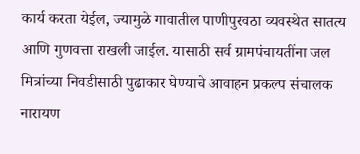कार्य करता येईल, ज्यामुळे गावातील पाणीपुरवठा व्यवस्थेत सातत्य आणि गुणवत्ता राखली जाईल. यासाठी सर्व ग्रामपंचायतींना जल मित्रांच्या निवडीसाठी पुढाकार घेण्याचे आवाहन प्रकल्प संचालक नारायण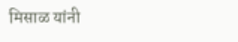मिसाळ यांनी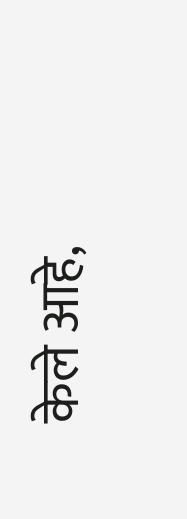केले आहे,